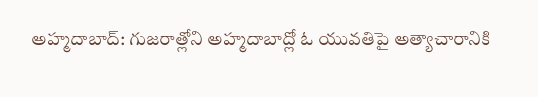అహ్మదాబాద్: గుజరాత్లోని అహ్మదాబాద్లో ఓ యువతిపై అత్యాచారానికి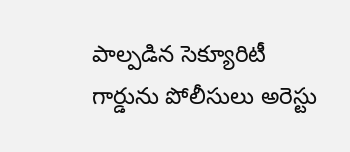పాల్పడిన సెక్యూరిటీ గార్డును పోలీసులు అరెస్టు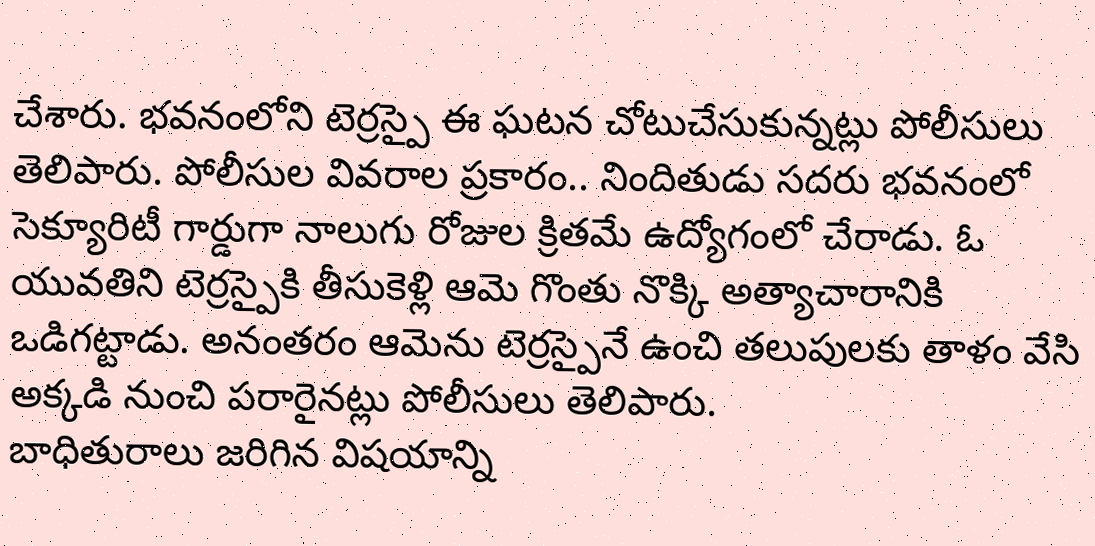చేశారు. భవనంలోని టెర్రస్పై ఈ ఘటన చోటుచేసుకున్నట్లు పోలీసులు తెలిపారు. పోలీసుల వివరాల ప్రకారం.. నిందితుడు సదరు భవనంలో సెక్యూరిటీ గార్డుగా నాలుగు రోజుల క్రితమే ఉద్యోగంలో చేరాడు. ఓ యువతిని టెర్రస్పైకి తీసుకెళ్లి ఆమె గొంతు నొక్కి అత్యాచారానికి ఒడిగట్టాడు. అనంతరం ఆమెను టెర్రస్పైనే ఉంచి తలుపులకు తాళం వేసి అక్కడి నుంచి పరారైనట్లు పోలీసులు తెలిపారు.
బాధితురాలు జరిగిన విషయాన్ని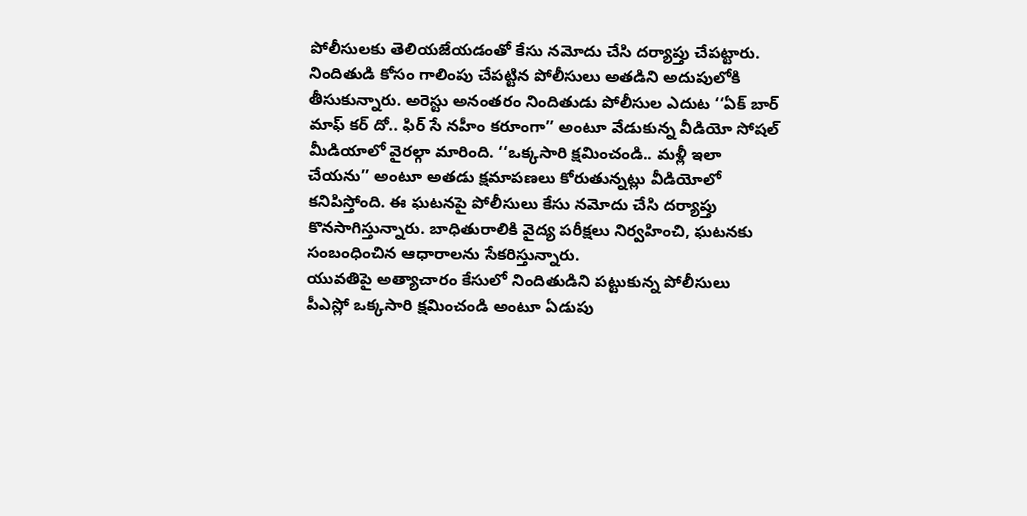పోలీసులకు తెలియజేయడంతో కేసు నమోదు చేసి దర్యాప్తు చేపట్టారు. నిందితుడి కోసం గాలింపు చేపట్టిన పోలీసులు అతడిని అదుపులోకి తీసుకున్నారు. అరెస్టు అనంతరం నిందితుడు పోలీసుల ఎదుట ‘‘ఏక్ బార్ మాఫ్ కర్ దో.. ఫిర్ సే నహీం కరూంగా’’ అంటూ వేడుకున్న వీడియో సోషల్ మీడియాలో వైరల్గా మారింది. ‘‘ఒక్కసారి క్షమించండి.. మళ్లీ ఇలా చేయను’’ అంటూ అతడు క్షమాపణలు కోరుతున్నట్లు వీడియోలో కనిపిస్తోంది. ఈ ఘటనపై పోలీసులు కేసు నమోదు చేసి దర్యాప్తు కొనసాగిస్తున్నారు. బాధితురాలికి వైద్య పరీక్షలు నిర్వహించి, ఘటనకు సంబంధించిన ఆధారాలను సేకరిస్తున్నారు.
యువతిపై అత్యాచారం కేసులో నిందితుడిని పట్టుకున్న పోలీసులు
పీఎస్లో ఒక్కసారి క్షమించండి అంటూ ఏడుపు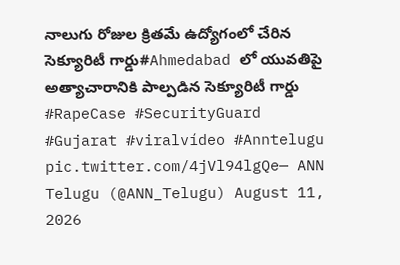నాలుగు రోజుల క్రితమే ఉద్యోగంలో చేరిన సెక్యూరిటీ గార్డు#Ahmedabad లో యువతిపై అత్యాచారానికి పాల్పడిన సెక్యూరిటీ గార్డు
#RapeCase #SecurityGuard #Gujarat #viralvídeo #Anntelugu pic.twitter.com/4jVl94lgQe— ANN Telugu (@ANN_Telugu) August 11, 2026